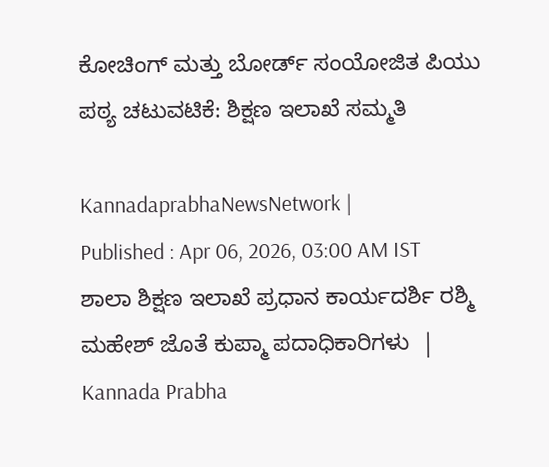ಕೋಚಿಂಗ್ ಮತ್ತು ಬೋರ್ಡ್ ಸಂಯೋಜಿತ ಪಿಯು ಪಠ್ಯ ಚಟುವಟಿಕೆ: ಶಿಕ್ಷಣ ಇಲಾಖೆ ಸಮ್ಮತಿ

KannadaprabhaNewsNetwork |
Published : Apr 06, 2026, 03:00 AM IST
ಶಾಲಾ ಶಿಕ್ಷಣ ಇಲಾಖೆ ಪ್ರಧಾನ ಕಾರ್ಯದರ್ಶಿ ರಶ್ಮಿ ಮಹೇಶ್‌ ಜೊತೆ ಕುಪ್ಮಾ ಪದಾಧಿಕಾರಿಗಳು  | Kannada Prabha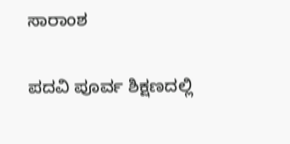ಸಾರಾಂಶ

ಪದವಿ ಪೂರ್ವ ಶಿಕ್ಷಣದಲ್ಲಿ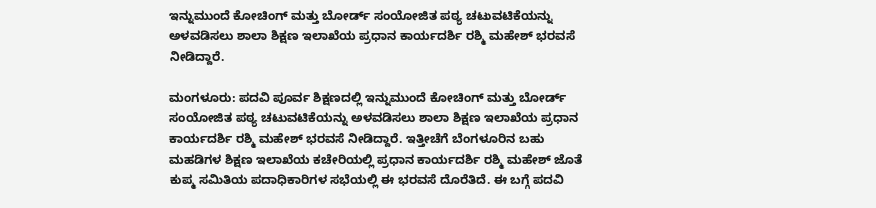ಇನ್ನುಮುಂದೆ ಕೋಚಿಂಗ್ ಮತ್ತು ಬೋರ್ಡ್ ಸಂಯೋಜಿತ ಪಠ್ಯ ಚಟುವಟಿಕೆಯನ್ನು ಅಳವಡಿಸಲು ಶಾಲಾ ಶಿಕ್ಷಣ ಇಲಾಖೆಯ ಪ್ರಧಾನ ಕಾರ್ಯದರ್ಶಿ ರಶ್ಮಿ ಮಹೇಶ್ ಭರವಸೆ ನೀಡಿದ್ದಾರೆ.

ಮಂಗಳೂರು: ಪದವಿ ಪೂರ್ವ ಶಿಕ್ಷಣದಲ್ಲಿ ಇನ್ನುಮುಂದೆ ಕೋಚಿಂಗ್ ಮತ್ತು ಬೋರ್ಡ್ ಸಂಯೋಜಿತ ಪಠ್ಯ ಚಟುವಟಿಕೆಯನ್ನು ಅಳವಡಿಸಲು ಶಾಲಾ ಶಿಕ್ಷಣ ಇಲಾಖೆಯ ಪ್ರಧಾನ ಕಾರ್ಯದರ್ಶಿ ರಶ್ಮಿ ಮಹೇಶ್ ಭರವಸೆ ನೀಡಿದ್ದಾರೆ. ಇತ್ತೀಚೆಗೆ ಬೆಂಗಳೂರಿನ ಬಹು ಮಹಡಿಗಳ ಶಿಕ್ಷಣ ಇಲಾಖೆಯ ಕಚೇರಿಯಲ್ಲಿ ಪ್ರಧಾನ ಕಾರ್ಯದರ್ಶಿ ರಶ್ಮಿ ಮಹೇಶ್ ಜೊತೆ ಕುಪ್ಮ ಸಮಿತಿಯ ಪದಾಧಿಕಾರಿಗಳ ಸಭೆಯಲ್ಲಿ ಈ ಭರವಸೆ ದೊರೆತಿದೆ. ಈ ಬಗ್ಗೆ ಪದವಿ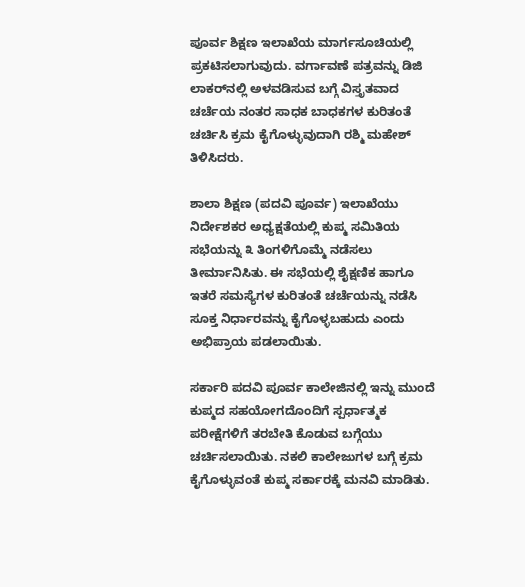ಪೂರ್ವ ಶಿಕ್ಷಣ ಇಲಾಖೆಯ ಮಾರ್ಗಸೂಚಿಯಲ್ಲಿ ಪ್ರಕಟಿಸಲಾಗುವುದು. ವರ್ಗಾವಣೆ ಪತ್ರವನ್ನು ಡಿಜಿ ಲಾಕರ್‌ನಲ್ಲಿ ಅಳವಡಿಸುವ ಬಗ್ಗೆ ವಿಸ್ತೃತವಾದ ಚರ್ಚೆಯ ನಂತರ ಸಾಧಕ ಬಾಧಕಗಳ ಕುರಿತಂತೆ ಚರ್ಚಿಸಿ ಕ್ರಮ ಕೈಗೊಳ್ಳುವುದಾಗಿ ರಶ್ಮಿ ಮಹೇಶ್‌ ತಿಳಿಸಿದರು.

ಶಾಲಾ ಶಿಕ್ಷಣ (ಪದವಿ ಪೂರ್ವ) ಇಲಾಖೆಯು ನಿರ್ದೇಶಕರ ಅಧ್ಯಕ್ಷತೆಯಲ್ಲಿ ಕುಪ್ಮ ಸಮಿತಿಯ ಸಭೆಯನ್ನು ೩ ತಿಂಗಳಿಗೊಮ್ಮೆ ನಡೆಸಲು ತೀರ್ಮಾನಿಸಿತು. ಈ ಸಭೆಯಲ್ಲಿ ಶೈಕ್ಷಣಿಕ ಹಾಗೂ ಇತರೆ ಸಮಸ್ಯೆಗಳ ಕುರಿತಂತೆ ಚರ್ಚೆಯನ್ನು ನಡೆಸಿ ಸೂಕ್ತ ನಿರ್ಧಾರವನ್ನು ಕೈಗೊಳ್ಳಬಹುದು ಎಂದು ಅಭಿಪ್ರಾಯ ಪಡಲಾಯಿತು.

ಸರ್ಕಾರಿ ಪದವಿ ಪೂರ್ವ ಕಾಲೇಜಿನಲ್ಲಿ ಇನ್ನು ಮುಂದೆ ಕುಪ್ಮದ ಸಹಯೋಗದೊಂದಿಗೆ ಸ್ಪರ್ಧಾತ್ಮಕ ಪರೀಕ್ಷೆಗಳಿಗೆ ತರಬೇತಿ ಕೊಡುವ ಬಗ್ಗೆಯು ಚರ್ಚಿಸಲಾಯಿತು. ನಕಲಿ ಕಾಲೇಜುಗಳ ಬಗ್ಗೆ ಕ್ರಮ ಕೈಗೊಳ್ಳುವಂತೆ ಕುಪ್ಮ ಸರ್ಕಾರಕ್ಕೆ ಮನವಿ ಮಾಡಿತು.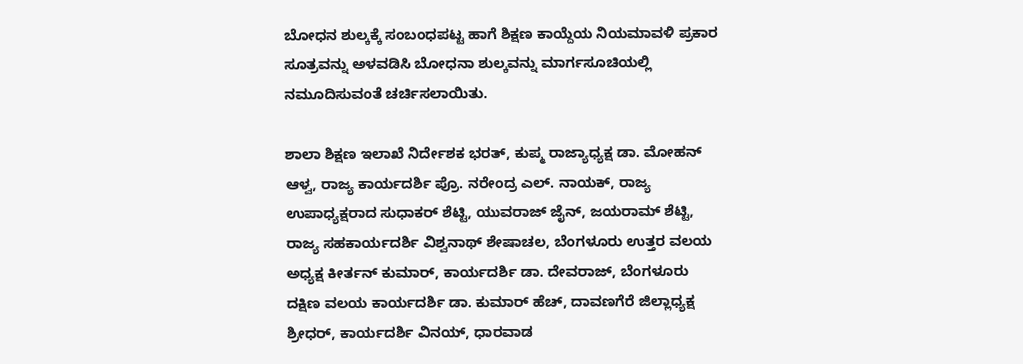ಬೋಧನ ಶುಲ್ಕಕ್ಕೆ ಸಂಬಂಧಪಟ್ಟ ಹಾಗೆ ಶಿಕ್ಷಣ ಕಾಯ್ದೆಯ ನಿಯಮಾವಳಿ ಪ್ರಕಾರ ಸೂತ್ರವನ್ನು ಅಳವಡಿಸಿ ಬೋಧನಾ ಶುಲ್ಕವನ್ನು ಮಾರ್ಗಸೂಚಿಯಲ್ಲಿ ನಮೂದಿಸುವಂತೆ ಚರ್ಚಿಸಲಾಯಿತು.

ಶಾಲಾ ಶಿಕ್ಷಣ ಇಲಾಖೆ ನಿರ್ದೇಶಕ ಭರತ್, ಕುಪ್ಮ ರಾಜ್ಯಾಧ್ಯಕ್ಷ ಡಾ. ಮೋಹನ್ ಆಳ್ವ, ರಾಜ್ಯ ಕಾರ್ಯದರ್ಶಿ ಪ್ರೊ. ನರೇಂದ್ರ ಎಲ್. ನಾಯಕ್, ರಾಜ್ಯ ಉಪಾಧ್ಯಕ್ಷರಾದ ಸುಧಾಕರ್ ಶೆಟ್ಟಿ, ಯುವರಾಜ್ ಜೈನ್, ಜಯರಾಮ್ ಶೆಟ್ಟಿ, ರಾಜ್ಯ ಸಹಕಾರ್ಯದರ್ಶಿ ವಿಶ್ವನಾಥ್ ಶೇಷಾಚಲ, ಬೆಂಗಳೂರು ಉತ್ತರ ವಲಯ ಅಧ್ಯಕ್ಷ ಕೀರ್ತನ್ ಕುಮಾರ್, ಕಾರ್ಯದರ್ಶಿ ಡಾ. ದೇವರಾಜ್, ಬೆಂಗಳೂರು ದಕ್ಷಿಣ ವಲಯ ಕಾರ್ಯದರ್ಶಿ ಡಾ. ಕುಮಾರ್ ಹೆಚ್, ದಾವಣಗೆರೆ ಜಿಲ್ಲಾಧ್ಯಕ್ಷ ಶ್ರೀಧರ್, ಕಾರ್ಯದರ್ಶಿ ವಿನಯ್, ಧಾರವಾಡ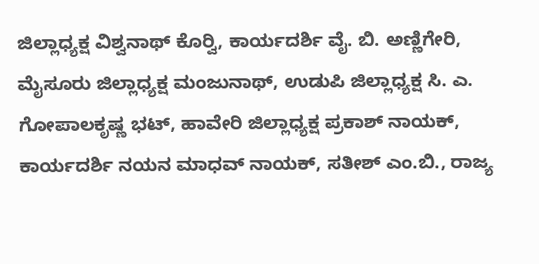ಜಿಲ್ಲಾಧ್ಯಕ್ಷ ವಿಶ್ವನಾಥ್ ಕೊರ್‍ವಿ, ಕಾರ್ಯದರ್ಶಿ ವೈ. ಬಿ. ಅಣ್ಣಿಗೇರಿ, ಮೈಸೂರು ಜಿಲ್ಲಾಧ್ಯಕ್ಷ ಮಂಜುನಾಥ್, ಉಡುಪಿ ಜಿಲ್ಲಾಧ್ಯಕ್ಷ ಸಿ. ಎ. ಗೋಪಾಲಕೃಷ್ಣ ಭಟ್, ಹಾವೇರಿ ಜಿಲ್ಲಾಧ್ಯಕ್ಷ ಪ್ರಕಾಶ್ ನಾಯಕ್, ಕಾರ್ಯದರ್ಶಿ ನಯನ ಮಾಧವ್ ನಾಯಕ್, ಸತೀಶ್ ಎಂ.ಬಿ., ರಾಜ್ಯ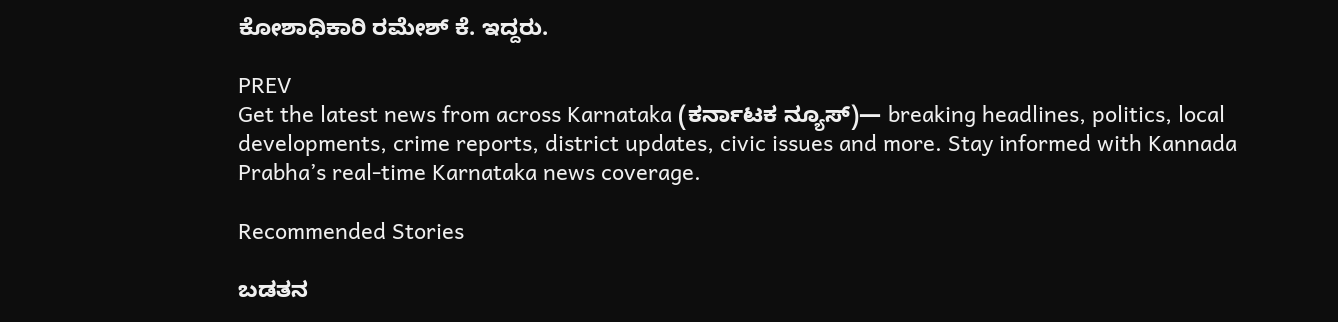ಕೋಶಾಧಿಕಾರಿ ರಮೇಶ್ ಕೆ. ಇದ್ದರು.

PREV
Get the latest news from across Karnataka (ಕರ್ನಾಟಕ ನ್ಯೂಸ್)— breaking headlines, politics, local developments, crime reports, district updates, civic issues and more. Stay informed with Kannada Prabha’s real‑time Karnataka news coverage.

Recommended Stories

ಬಡತನ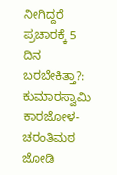ನೀಗಿದ್ದರೆ ಪ್ರಚಾರಕ್ಕೆ 5 ದಿನ ಬರಬೇಕಿತ್ತಾ?: ಕುಮಾರಸ್ವಾಮಿ
ಕಾರಜೋಳ-ಚರಂತಿಮಠ ಜೋಡಿ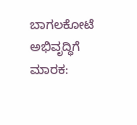ಬಾಗಲಕೋಟೆ ಅಭಿವೃದ್ಧಿಗೆ ಮಾರಕ: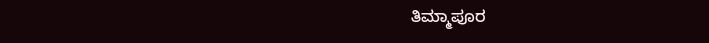ತಿಮ್ಮಾಪೂರ